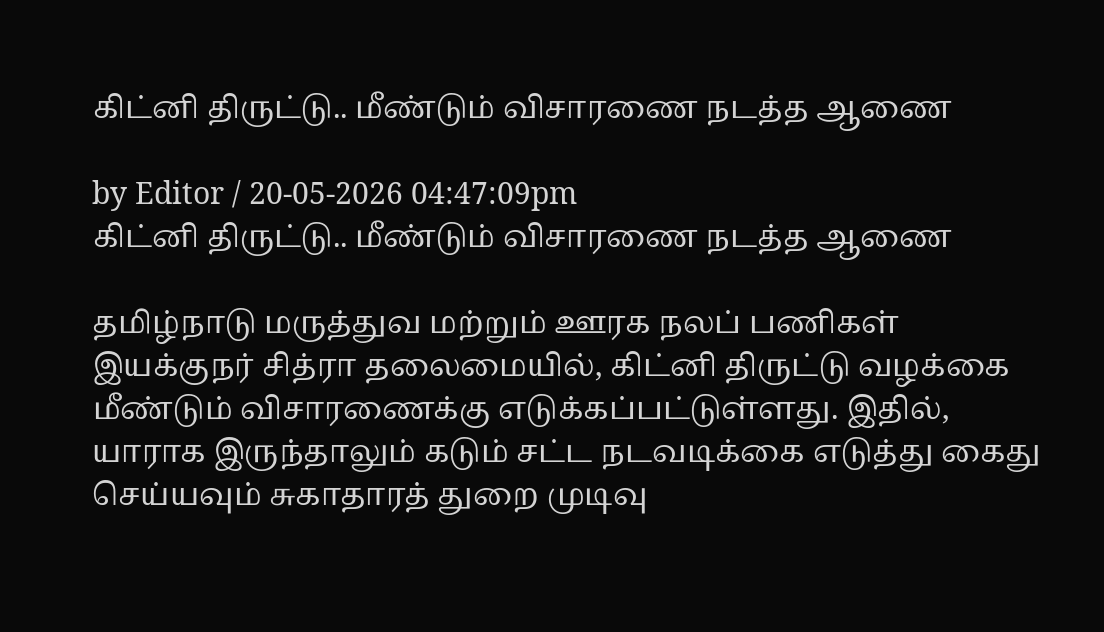கிட்னி திருட்டு.. மீண்டும் விசாரணை நடத்த ஆணை

by Editor / 20-05-2026 04:47:09pm
கிட்னி திருட்டு.. மீண்டும் விசாரணை நடத்த ஆணை

தமிழ்நாடு மருத்துவ மற்றும் ஊரக நலப் பணிகள் இயக்குநர் சித்ரா தலைமையில், கிட்னி திருட்டு வழக்கை மீண்டும் விசாரணைக்கு எடுக்கப்பட்டுள்ளது. இதில், யாராக இருந்தாலும் கடும் சட்ட நடவடிக்கை எடுத்து கைது செய்யவும் சுகாதாரத் துறை முடிவு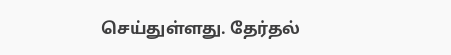செய்துள்ளது. தேர்தல்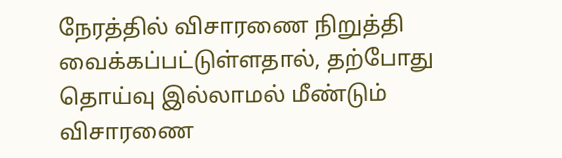நேரத்தில் விசாரணை நிறுத்தி வைக்கப்பட்டுள்ளதால், தற்போது தொய்வு இல்லாமல் மீண்டும் விசாரணை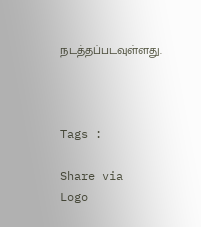நடத்தப்படவுள்ளது.



Tags :

Share via
Logo